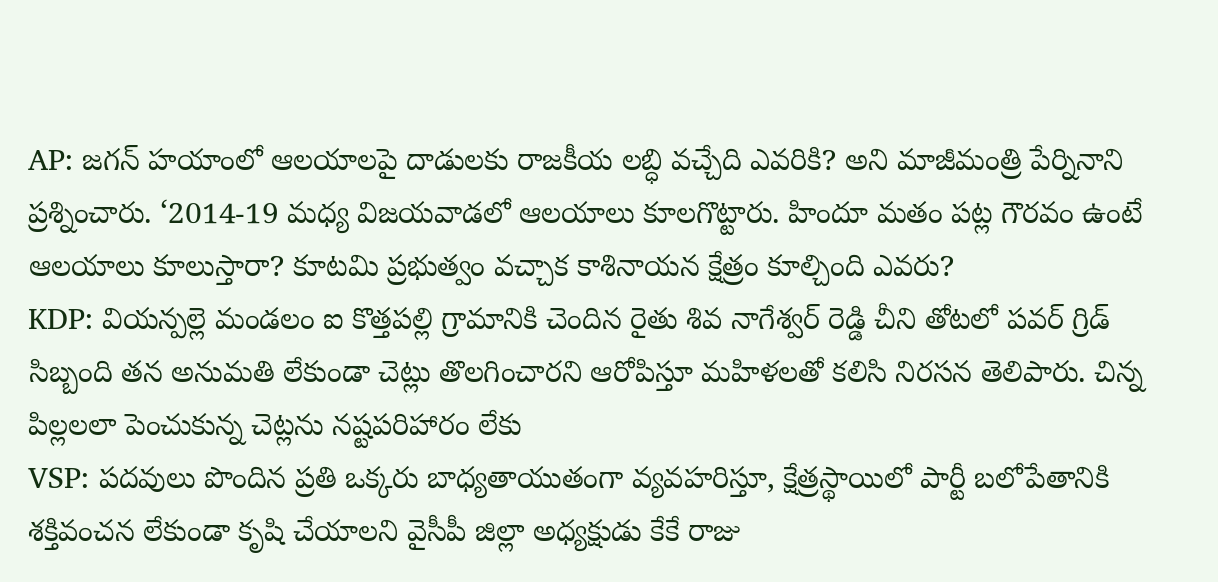AP: జగన్ హయాంలో ఆలయాలపై దాడులకు రాజకీయ లబ్ధి వచ్చేది ఎవరికి? అని మాజీమంత్రి పేర్నినాని ప్రశ్నించారు. ‘2014-19 మధ్య విజయవాడలో ఆలయాలు కూలగొట్టారు. హిందూ మతం పట్ల గౌరవం ఉంటే ఆలయాలు కూలుస్తారా? కూటమి ప్రభుత్వం వచ్చాక కాశినాయన క్షేత్రం కూల్చింది ఎవరు?
KDP: వియన్పల్లె మండలం ఐ కొత్తపల్లి గ్రామానికి చెందిన రైతు శివ నాగేశ్వర్ రెడ్డి చీని తోటలో పవర్ గ్రిడ్ సిబ్బంది తన అనుమతి లేకుండా చెట్లు తొలగించారని ఆరోపిస్తూ మహిళలతో కలిసి నిరసన తెలిపారు. చిన్న పిల్లలలా పెంచుకున్న చెట్లను నష్టపరిహారం లేకు
VSP: పదవులు పొందిన ప్రతి ఒక్కరు బాధ్యతాయుతంగా వ్యవహరిస్తూ, క్షేత్రస్థాయిలో పార్టీ బలోపేతానికి శక్తివంచన లేకుండా కృషి చేయాలని వైసీపీ జిల్లా అధ్యక్షుడు కేకే రాజు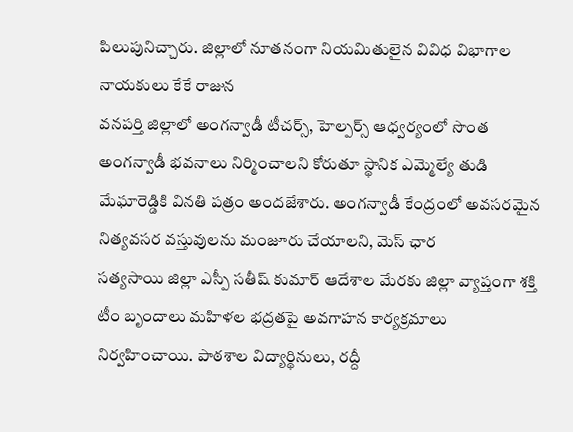పిలుపునిచ్చారు. జిల్లాలో నూతనంగా నియమితులైన వివిధ విభాగాల నాయకులు కేకే రాజున
వనపర్తి జిల్లాలో అంగన్వాడీ టీచర్స్, హెల్పర్స్ ఆధ్వర్యంలో సొంత అంగన్వాడీ భవనాలు నిర్మించాలని కోరుతూ స్థానిక ఎమ్మెల్యే తుడి మేఘారెడ్డికి వినతి పత్రం అందజేశారు. అంగన్వాడీ కేంద్రంలో అవసరమైన నిత్యవసర వస్తువులను మంజూరు చేయాలని, మెస్ ఛార
సత్యసాయి జిల్లా ఎస్పీ సతీష్ కుమార్ ఆదేశాల మేరకు జిల్లా వ్యాప్తంగా శక్తి టీం బృందాలు మహిళల భద్రతపై అవగాహన కార్యక్రమాలు నిర్వహించాయి. పాఠశాల విద్యార్థినులు, రద్దీ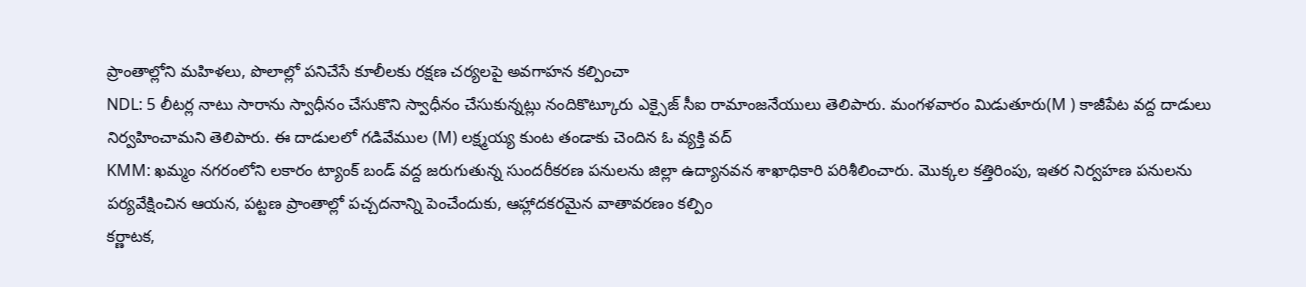ప్రాంతాల్లోని మహిళలు, పొలాల్లో పనిచేసే కూలీలకు రక్షణ చర్యలపై అవగాహన కల్పించా
NDL: 5 లీటర్ల నాటు సారాను స్వాధీనం చేసుకొని స్వాధీనం చేసుకున్నట్లు నందికొట్కూరు ఎక్సైజ్ సీఐ రామాంజనేయులు తెలిపారు. మంగళవారం మిడుతూరు(M ) కాజీపేట వద్ద దాడులు నిర్వహించామని తెలిపారు. ఈ దాడులలో గడివేముల (M) లక్ష్మయ్య కుంట తండాకు చెందిన ఓ వ్యక్తి వద్
KMM: ఖమ్మం నగరంలోని లకారం ట్యాంక్ బండ్ వద్ద జరుగుతున్న సుందరీకరణ పనులను జిల్లా ఉద్యానవన శాఖాధికారి పరిశీలించారు. మొక్కల కత్తిరింపు, ఇతర నిర్వహణ పనులను పర్యవేక్షించిన ఆయన, పట్టణ ప్రాంతాల్లో పచ్చదనాన్ని పెంచేందుకు, ఆహ్లాదకరమైన వాతావరణం కల్పిం
కర్ణాటక,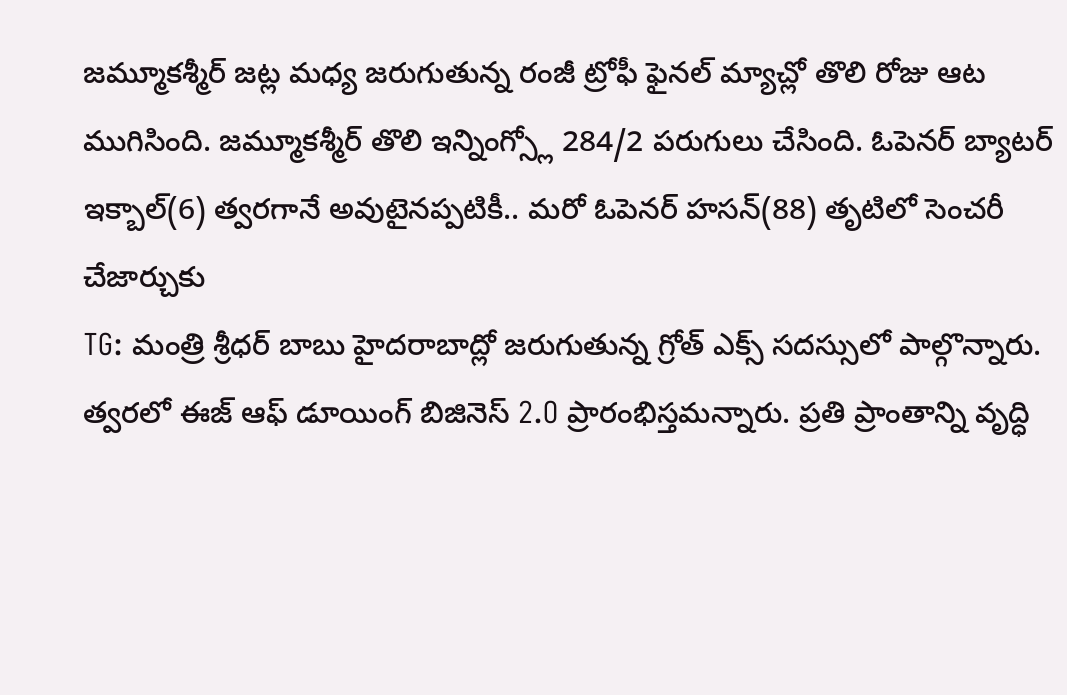జమ్మూకశ్మీర్ జట్ల మధ్య జరుగుతున్న రంజీ ట్రోఫీ ఫైనల్ మ్యాచ్లో తొలి రోజు ఆట ముగిసింది. జమ్మూకశ్మీర్ తొలి ఇన్నింగ్స్లో 284/2 పరుగులు చేసింది. ఓపెనర్ బ్యాటర్ ఇక్బాల్(6) త్వరగానే అవుటైనప్పటికీ.. మరో ఓపెనర్ హసన్(88) తృటిలో సెంచరీ చేజార్చుకు
TG: మంత్రి శ్రీధర్ బాబు హైదరాబాద్లో జరుగుతున్న గ్రోత్ ఎక్స్ సదస్సులో పాల్గొన్నారు. త్వరలో ఈజ్ ఆఫ్ డూయింగ్ బిజినెస్ 2.O ప్రారంభిస్తమన్నారు. ప్రతి ప్రాంతాన్ని వృద్ధి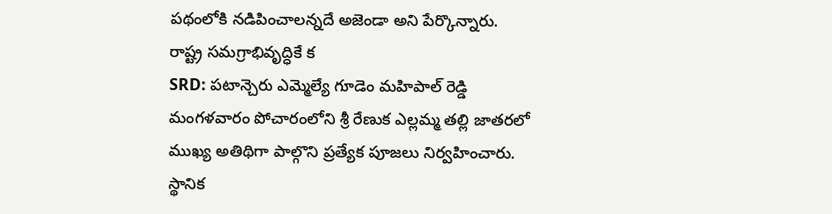పథంలోకి నడిపించాలన్నదే అజెండా అని పేర్కొన్నారు. రాష్ట్ర సమగ్రాభివృద్ధికే క
SRD: పటాన్చెరు ఎమ్మెల్యే గూడెం మహిపాల్ రెడ్డి మంగళవారం పోచారంలోని శ్రీ రేణుక ఎల్లమ్మ తల్లి జాతరలో ముఖ్య అతిథిగా పాల్గొని ప్రత్యేక పూజలు నిర్వహించారు. స్థానిక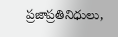ప్రజాప్రతినిధులు,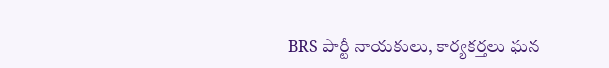BRS పార్టీ నాయకులు, కార్యకర్తలు ఘన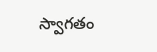స్వాగతం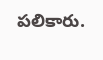పలికారు.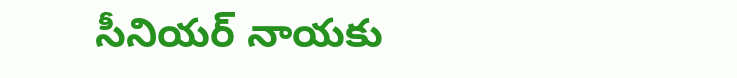సీనియర్ నాయకు